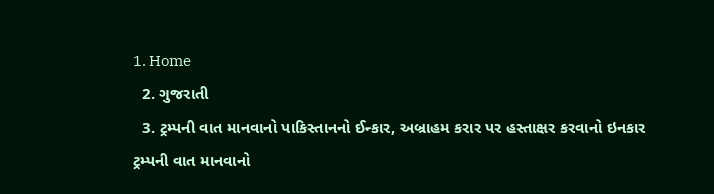1. Home
  2. ગુજરાતી
  3. ટ્રમ્પની વાત માનવાનો પાકિસ્તાનનો ઈન્કાર, અબ્રાહમ કરાર પર હસ્તાક્ષર કરવાનો ઇનકાર
ટ્રમ્પની વાત માનવાનો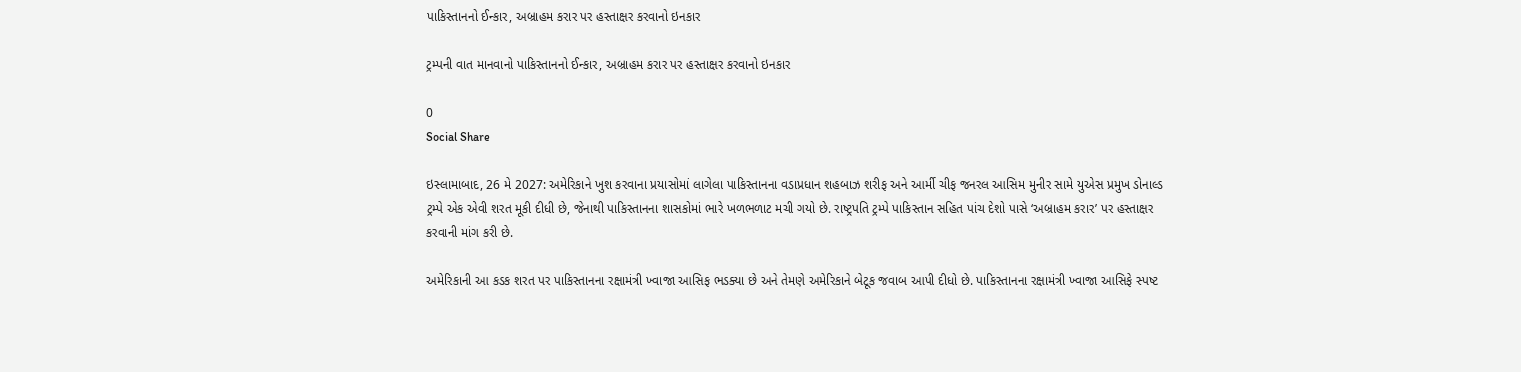પાકિસ્તાનનો ઈન્કાર, અબ્રાહમ કરાર પર હસ્તાક્ષર કરવાનો ઇનકાર

ટ્રમ્પની વાત માનવાનો પાકિસ્તાનનો ઈન્કાર, અબ્રાહમ કરાર પર હસ્તાક્ષર કરવાનો ઇનકાર

0
Social Share

ઇસ્લામાબાદ, 26 મે 2027: અમેરિકાને ખુશ કરવાના પ્રયાસોમાં લાગેલા પાકિસ્તાનના વડાપ્રધાન શહબાઝ શરીફ અને આર્મી ચીફ જનરલ આસિમ મુનીર સામે યુએસ પ્રમુખ ડોનાલ્ડ ટ્રમ્પે એક એવી શરત મૂકી દીધી છે, જેનાથી પાકિસ્તાનના શાસકોમાં ભારે ખળભળાટ મચી ગયો છે. રાષ્ટ્રપતિ ટ્રમ્પે પાકિસ્તાન સહિત પાંચ દેશો પાસે ‘અબ્રાહમ કરાર’ પર હસ્તાક્ષર કરવાની માંગ કરી છે.

અમેરિકાની આ કડક શરત પર પાકિસ્તાનના રક્ષામંત્રી ખ્વાજા આસિફ ભડક્યા છે અને તેમણે અમેરિકાને બેટૂક જવાબ આપી દીધો છે. પાકિસ્તાનના રક્ષામંત્રી ખ્વાજા આસિફે સ્પષ્ટ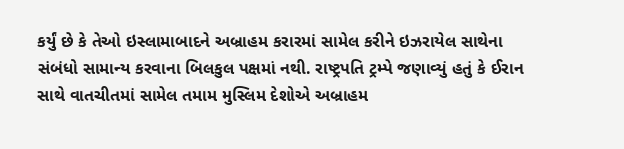કર્યું છે કે તેઓ ઇસ્લામાબાદને અબ્રાહમ કરારમાં સામેલ કરીને ઇઝરાયેલ સાથેના સંબંધો સામાન્ય કરવાના બિલકુલ પક્ષમાં નથી. રાષ્ટ્રપતિ ટ્રમ્પે જણાવ્યું હતું કે ઈરાન સાથે વાતચીતમાં સામેલ તમામ મુસ્લિમ દેશોએ અબ્રાહમ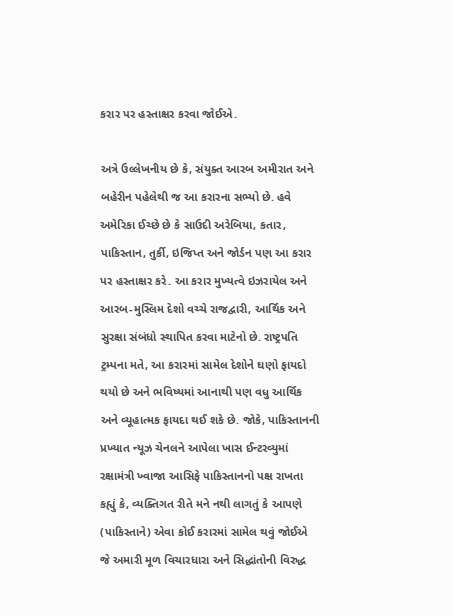કરાર પર હસ્તાક્ષર કરવા જોઈએ.

અત્રે ઉલ્લેખનીય છે કે, સંયુક્ત આરબ અમીરાત અને બહેરીન પહેલેથી જ આ કરારના સભ્યો છે. હવે અમેરિકા ઈચ્છે છે કે સાઉદી અરેબિયા, કતાર, પાકિસ્તાન, તુર્કી, ઇજિપ્ત અને જોર્ડન પણ આ કરાર પર હસ્તાક્ષર કરે. આ કરાર મુખ્યત્વે ઇઝરાયેલ અને આરબ-મુસ્લિમ દેશો વચ્ચે રાજદ્વારી, આર્થિક અને સુરક્ષા સંબંધો સ્થાપિત કરવા માટેનો છે. રાષ્ટ્રપતિ ટ્રમ્પના મતે, આ કરારમાં સામેલ દેશોને ઘણો ફાયદો થયો છે અને ભવિષ્યમાં આનાથી પણ વધુ આર્થિક અને વ્યૂહાત્મક ફાયદા થઈ શકે છે. જોકે, પાકિસ્તાનની પ્રખ્યાત ન્યૂઝ ચેનલને આપેલા ખાસ ઈન્ટરવ્યુમાં રક્ષામંત્રી ખ્વાજા આસિફે પાકિસ્તાનનો પક્ષ રાખતા કહ્યું કે, વ્યક્તિગત રીતે મને નથી લાગતું કે આપણે (પાકિસ્તાને) એવા કોઈ કરારમાં સામેલ થવું જોઈએ જે અમારી મૂળ વિચારધારા અને સિદ્ધાંતોની વિરુદ્ધ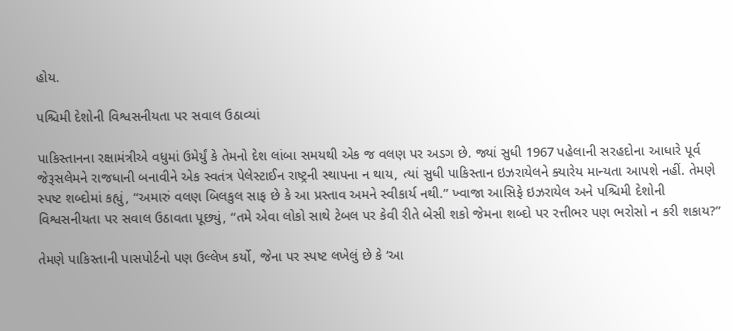હોય.

પશ્ચિમી દેશોની વિશ્વસનીયતા પર સવાલ ઉઠાવ્યાં

પાકિસ્તાનના રક્ષામંત્રીએ વધુમાં ઉમેર્યું કે તેમનો દેશ લાંબા સમયથી એક જ વલણ પર અડગ છે. જ્યાં સુધી 1967 પહેલાની સરહદોના આધારે પૂર્વ જેરૂસલેમને રાજધાની બનાવીને એક સ્વતંત્ર પેલેસ્ટાઈન રાષ્ટ્રની સ્થાપના ન થાય, ત્યાં સુધી પાકિસ્તાન ઇઝરાયેલને ક્યારેય માન્યતા આપશે નહીં. તેમણે સ્પષ્ટ શબ્દોમાં કહ્યું, “અમારું વલણ બિલકુલ સાફ છે કે આ પ્રસ્તાવ અમને સ્વીકાર્ય નથી.” ખ્વાજા આસિફે ઇઝરાયેલ અને પશ્ચિમી દેશોની વિશ્વસનીયતા પર સવાલ ઉઠાવતા પૂછ્યું, “તમે એવા લોકો સાથે ટેબલ પર કેવી રીતે બેસી શકો જેમના શબ્દો પર રત્તીભર પણ ભરોસો ન કરી શકાય?”

તેમણે પાકિસ્તાની પાસપોર્ટનો પણ ઉલ્લેખ કર્યો, જેના પર સ્પષ્ટ લખેલું છે કે ‘આ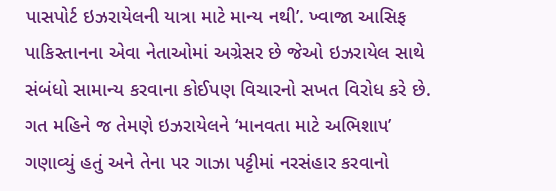પાસપોર્ટ ઇઝરાયેલની યાત્રા માટે માન્ય નથી’. ખ્વાજા આસિફ પાકિસ્તાનના એવા નેતાઓમાં અગ્રેસર છે જેઓ ઇઝરાયેલ સાથે સંબંધો સામાન્ય કરવાના કોઈપણ વિચારનો સખત વિરોધ કરે છે. ગત મહિને જ તેમણે ઇઝરાયેલને ‘માનવતા માટે અભિશાપ’ ગણાવ્યું હતું અને તેના પર ગાઝા પટ્ટીમાં નરસંહાર કરવાનો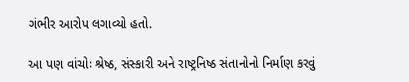ગંભીર આરોપ લગાવ્યો હતો.

આ પણ વાંચોઃ શ્રેષ્ઠ, સંસ્કારી અને રાષ્ટ્રનિષ્ઠ સંતાનોનો નિર્માણ કરવું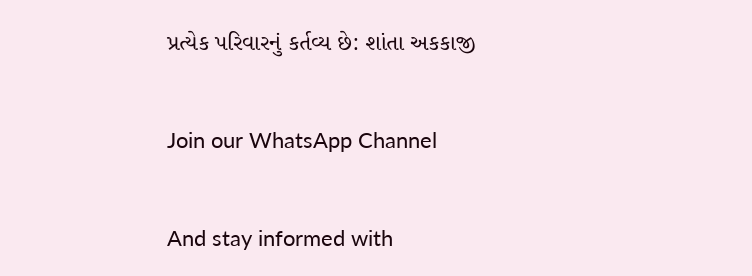પ્રત્યેક પરિવારનું કર્તવ્ય છે: શાંતા અકકાજી

Join our WhatsApp Channel

And stay informed with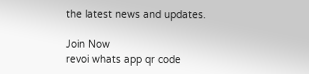the latest news and updates.

Join Now
revoi whats app qr code